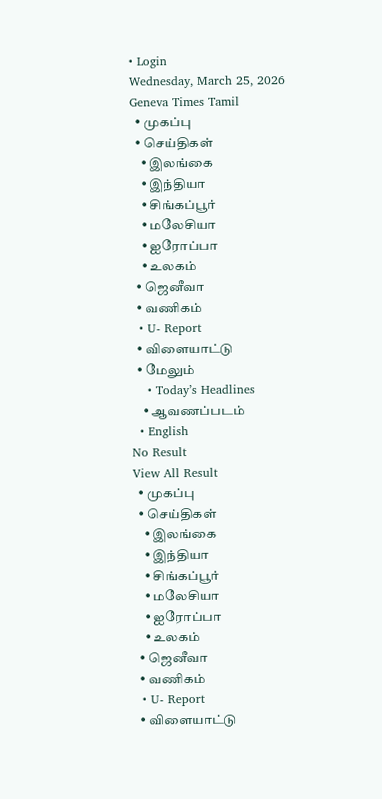• Login
Wednesday, March 25, 2026
Geneva Times Tamil
  • முகப்பு
  • செய்திகள்
    • இலங்கை
    • இந்தியா
    • சிங்கப்பூர்
    • மலேசியா
    • ஐரோப்பா
    • உலகம்
  • ஜெனீவா
  • வணிகம்
  • U- Report
  • விளையாட்டு
  • மேலும்
    • Today’s Headlines
    • ஆவணப்படம்
  • English
No Result
View All Result
  • முகப்பு
  • செய்திகள்
    • இலங்கை
    • இந்தியா
    • சிங்கப்பூர்
    • மலேசியா
    • ஐரோப்பா
    • உலகம்
  • ஜெனீவா
  • வணிகம்
  • U- Report
  • விளையாட்டு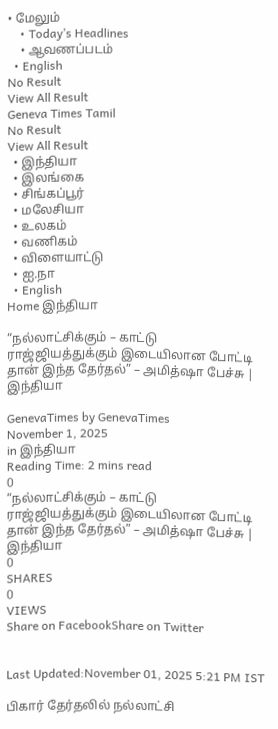• மேலும்
    • Today’s Headlines
    • ஆவணப்படம்
  • English
No Result
View All Result
Geneva Times Tamil
No Result
View All Result
  • இந்தியா
  • இலங்கை
  • சிங்கப்பூர்
  • மலேசியா
  • உலகம்
  • வணிகம்
  • விளையாட்டு
  • ஐ.நா
  • English
Home இந்தியா

“நல்லாட்சிக்கும் – காட்டு ராஜ்ஜியத்துக்கும் இடையிலான போட்டி தான் இந்த தேர்தல்” – அமித்ஷா பேச்சு | இந்தியா

GenevaTimes by GenevaTimes
November 1, 2025
in இந்தியா
Reading Time: 2 mins read
0
“நல்லாட்சிக்கும் – காட்டு ராஜ்ஜியத்துக்கும் இடையிலான போட்டி தான் இந்த தேர்தல்” – அமித்ஷா பேச்சு | இந்தியா
0
SHARES
0
VIEWS
Share on FacebookShare on Twitter


Last Updated:November 01, 2025 5:21 PM IST

பிகார் தேர்தலில் நல்லாட்சி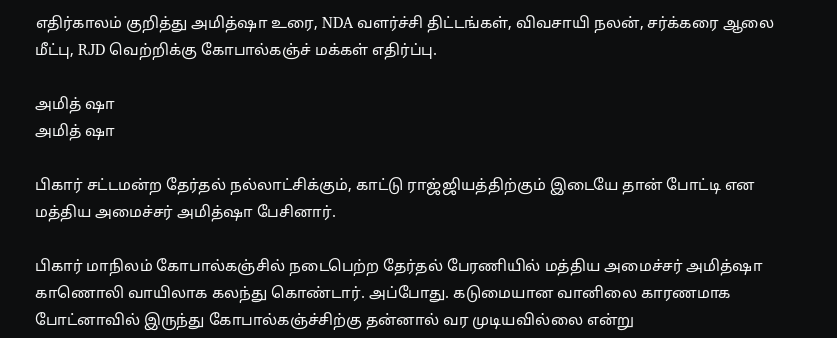எதிர்காலம் குறித்து அமித்ஷா உரை, NDA வளர்ச்சி திட்டங்கள், விவசாயி நலன், சர்க்கரை ஆலை மீட்பு, RJD வெற்றிக்கு கோபால்கஞ்ச் மக்கள் எதிர்ப்பு.

அமித் ஷா
அமித் ஷா

பிகார் சட்டமன்ற தேர்தல் நல்லாட்சிக்கும், காட்டு ராஜ்ஜியத்திற்கும் இடையே தான் போட்டி என மத்திய அமைச்சர் அமித்ஷா பேசினார்.

பிகார் மாநிலம் கோபால்கஞ்சில் நடைபெற்ற தேர்தல் பேரணியில் மத்திய அமைச்சர் அமித்ஷா காணொலி வாயிலாக கலந்து கொண்டார். அப்போது. கடுமையான வானிலை காரணமாக போட்னாவில் இருந்து கோபால்கஞ்ச்சிற்கு தன்னால் வர முடியவில்லை என்று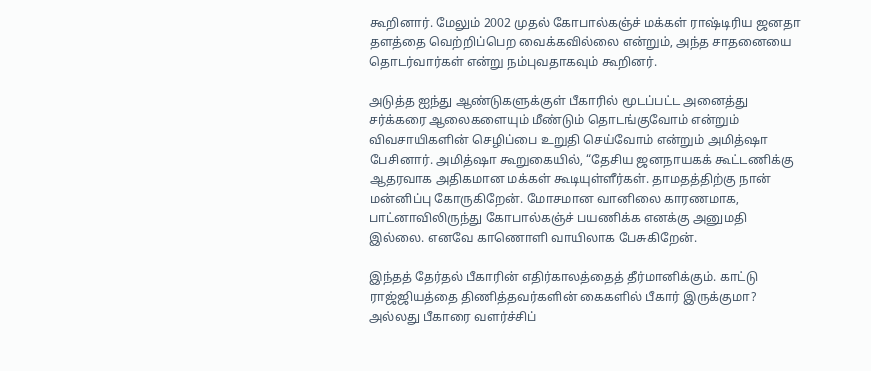கூறினார். மேலும் 2002 முதல் கோபால்கஞ்ச் மக்கள் ராஷ்டிரிய ஜனதா தளத்தை வெற்றிப்பெற வைக்கவில்லை என்றும், அந்த சாதனையை தொடர்வார்கள் என்று நம்புவதாகவும் கூறினர்.

அடுத்த ஐந்து ஆண்டுகளுக்குள் பீகாரில் மூடப்பட்ட அனைத்து சர்க்கரை ஆலைகளையும் மீண்டும் தொடங்குவோம் என்றும் விவசாயிகளின் செழிப்பை உறுதி செய்வோம் என்றும் அமித்ஷா பேசினார். அமித்ஷா கூறுகையில், “தேசிய ஜனநாயகக் கூட்டணிக்கு ஆதரவாக அதிகமான மக்கள் கூடியுள்ளீர்கள். தாமதத்திற்கு நான் மன்னிப்பு கோருகிறேன். மோசமான வானிலை காரணமாக, பாட்னாவிலிருந்து கோபால்கஞ்ச் பயணிக்க எனக்கு அனுமதி இல்லை. எனவே காணொளி வாயிலாக பேசுகிறேன்.

இந்தத் தேர்தல் பீகாரின் எதிர்காலத்தைத் தீர்மானிக்கும். காட்டு ராஜ்ஜியத்தை திணித்தவர்களின் கைகளில் பீகார் இருக்குமா? அல்லது பீகாரை வளர்ச்சிப்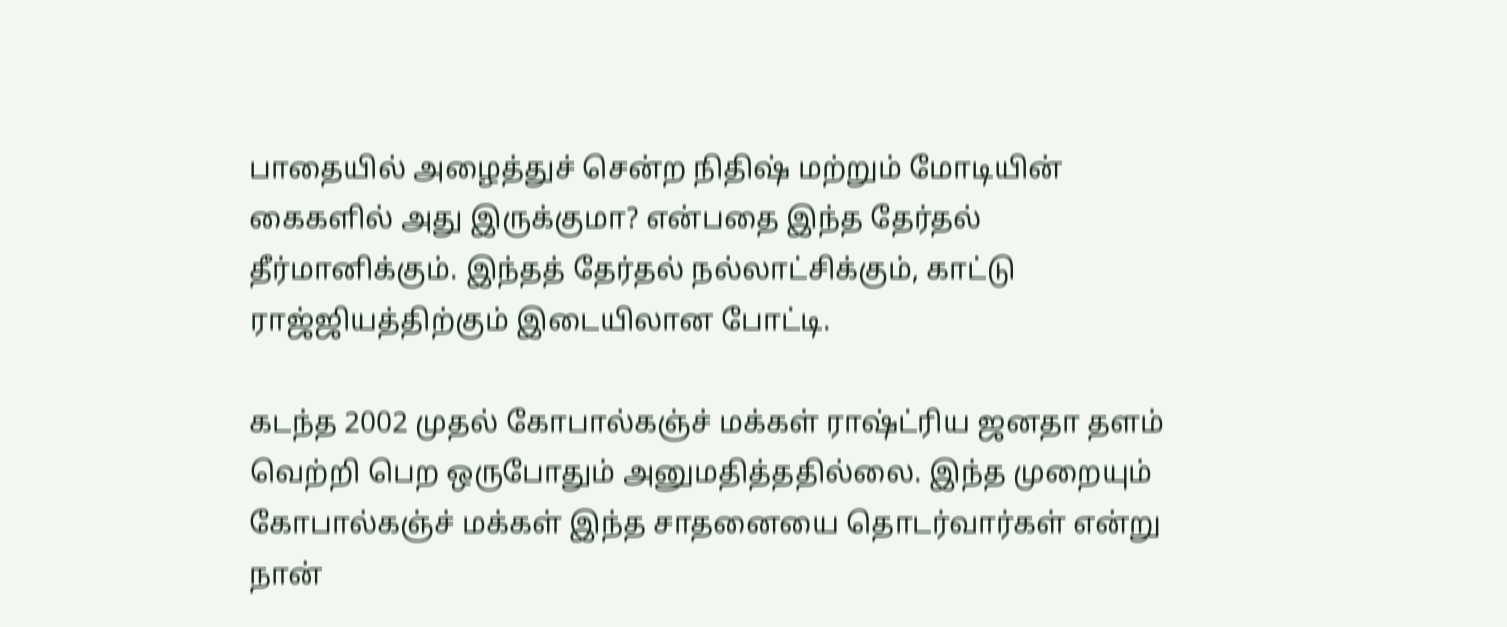பாதையில் அழைத்துச் சென்ற நிதிஷ் மற்றும் மோடியின் கைகளில் அது இருக்குமா? என்பதை இந்த தேர்தல் தீர்மானிக்கும். இந்தத் தேர்தல் நல்லாட்சிக்கும், காட்டு ராஜ்ஜியத்திற்கும் இடையிலான போட்டி.

கடந்த 2002 முதல் கோபால்கஞ்ச் மக்கள் ராஷ்ட்ரிய ஜனதா தளம் வெற்றி பெற ஒருபோதும் அனுமதித்ததில்லை. இந்த முறையும் கோபால்கஞ்ச் மக்கள் இந்த சாதனையை தொடர்வார்கள் என்று நான்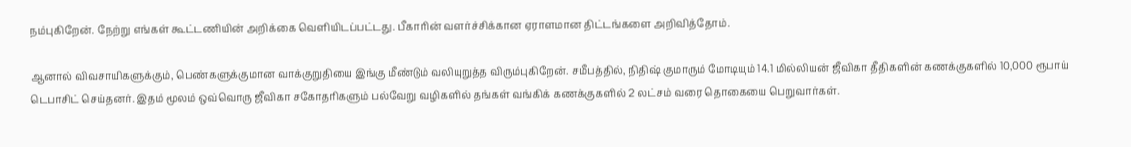நம்புகிறேன். நேற்று எங்கள் கூட்டணியின் அறிக்கை வெளியிடப்பட்டது. பீகாரின் வளர்ச்சிக்கான ஏராளமான திட்டங்களை அறிவித்தோம்.

ஆனால் விவசாயிகளுக்கும், பெண்களுக்குமான வாக்குறுதியை இங்கு மீண்டும் வலியுறுத்த விரும்புகிறேன். சமீபத்தில், நிதிஷ் குமாரும் மோடியும் 14.1 மில்லியன் ஜீவிகா தீதிகளின் கணக்குகளில் 10,000 ரூபாய் டெபாசிட் செய்தனர். இதம் மூலம் ஒவ்வொரு ஜீவிகா சகோதரிகளும் பல்வேறு வழிகளில் தங்கள் வங்கிக் கணக்குகளில் 2 லட்சம் வரை தொகையை பெறுவார்கள்.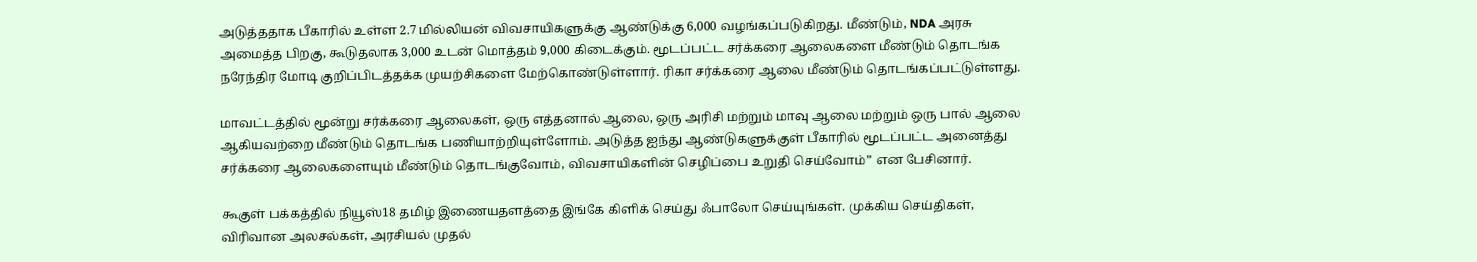அடுத்ததாக பீகாரில் உள்ள 2.7 மில்லியன் விவசாயிகளுக்கு ஆண்டுக்கு 6,000 வழங்கப்படுகிறது. மீண்டும், NDA அரசு அமைத்த பிறகு, கூடுதலாக 3,000 உடன் மொத்தம் 9,000 கிடைக்கும். மூடப்பட்ட சர்க்கரை ஆலைகளை மீண்டும் தொடங்க நரேந்திர மோடி குறிப்பிடத்தக்க முயற்சிகளை மேற்கொண்டுள்ளார். ரிகா சர்க்கரை ஆலை மீண்டும் தொடங்கப்பட்டுள்ளது.

மாவட்டத்தில் மூன்று சர்க்கரை ஆலைகள், ஒரு எத்தனால் ஆலை, ஒரு அரிசி மற்றும் மாவு ஆலை மற்றும் ஒரு பால் ஆலை ஆகியவற்றை மீண்டும் தொடங்க பணியாற்றியுள்ளோம். அடுத்த ஐந்து ஆண்டுகளுக்குள் பீகாரில் மூடப்பட்ட அனைத்து சர்க்கரை ஆலைகளையும் மீண்டும் தொடங்குவோம், விவசாயிகளின் செழிப்பை உறுதி செய்வோம்” என பேசினார்.

கூகுள் பக்கத்தில் நியூஸ்18 தமிழ் இணையதளத்தை இங்கே கிளிக் செய்து ஃபாலோ செய்யுங்கள். முக்கிய செய்திகள், விரிவான அலசல்கள், அரசியல் முதல்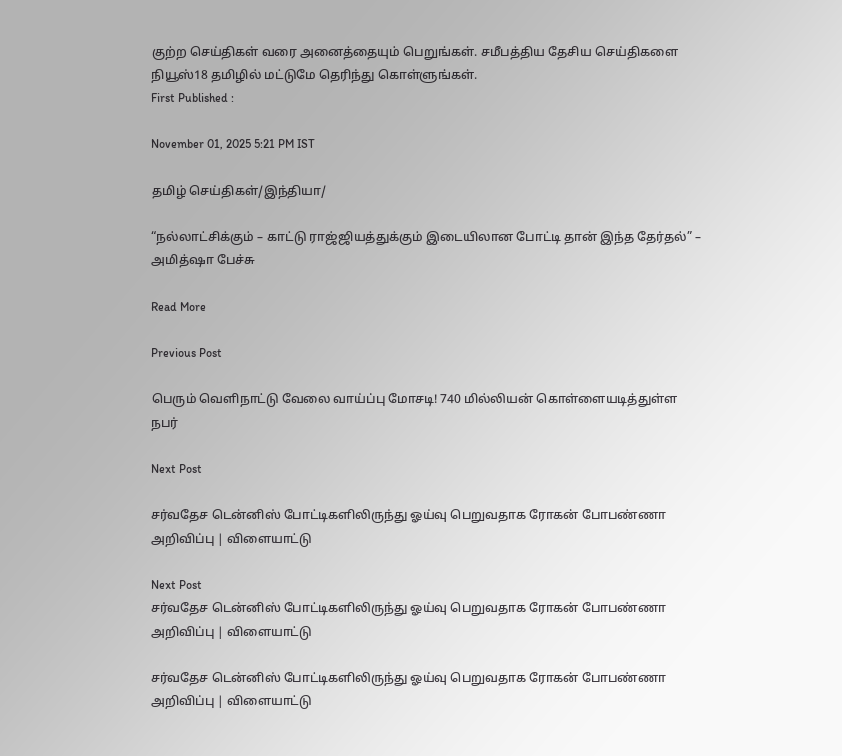குற்ற செய்திகள் வரை அனைத்தையும் பெறுங்கள். சமீபத்திய தேசிய செய்திகளை நியூஸ்18 தமிழில் மட்டுமே தெரிந்து கொள்ளுங்கள்.
First Published :

November 01, 2025 5:21 PM IST

தமிழ் செய்திகள்/இந்தியா/

“நல்லாட்சிக்கும் – காட்டு ராஜ்ஜியத்துக்கும் இடையிலான போட்டி தான் இந்த தேர்தல்” – அமித்ஷா பேச்சு

Read More

Previous Post

பெரும் வெளிநாட்டு வேலை வாய்ப்பு மோசடி! 740 மில்லியன் கொள்ளையடித்துள்ள நபர்

Next Post

சர்வதேச டென்னிஸ் போட்டிகளிலிருந்து ஓய்வு பெறுவதாக ரோகன் போபண்ணா அறிவிப்பு | விளையாட்டு

Next Post
சர்வதேச டென்னிஸ் போட்டிகளிலிருந்து ஓய்வு பெறுவதாக ரோகன் போபண்ணா அறிவிப்பு | விளையாட்டு

சர்வதேச டென்னிஸ் போட்டிகளிலிருந்து ஓய்வு பெறுவதாக ரோகன் போபண்ணா அறிவிப்பு | விளையாட்டு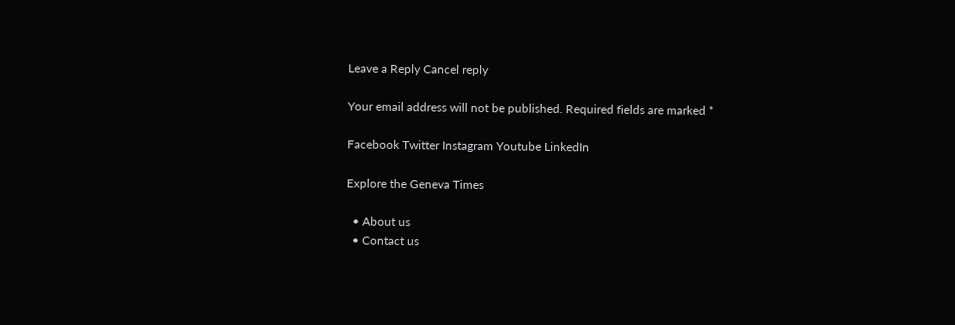Leave a Reply Cancel reply

Your email address will not be published. Required fields are marked *

Facebook Twitter Instagram Youtube LinkedIn

Explore the Geneva Times

  • About us
  • Contact us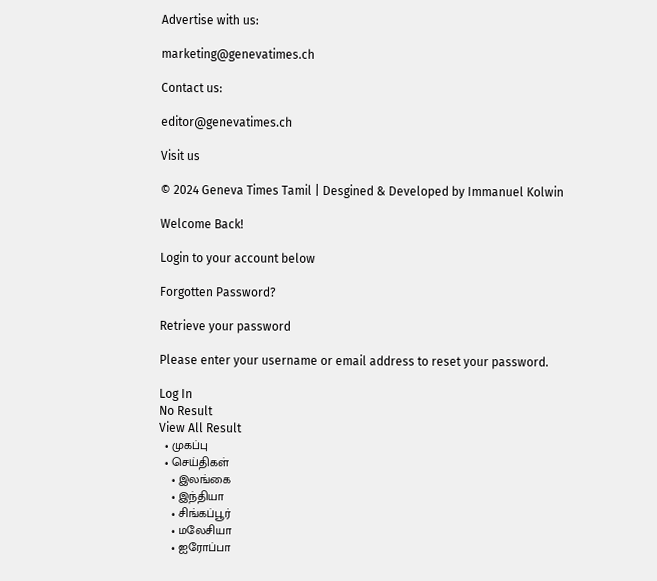Advertise with us:

marketing@genevatimes.ch

Contact us:

editor@genevatimes.ch

Visit us

© 2024 Geneva Times Tamil | Desgined & Developed by Immanuel Kolwin

Welcome Back!

Login to your account below

Forgotten Password?

Retrieve your password

Please enter your username or email address to reset your password.

Log In
No Result
View All Result
  • முகப்பு
  • செய்திகள்
    • இலங்கை
    • இந்தியா
    • சிங்கப்பூர்
    • மலேசியா
    • ஐரோப்பா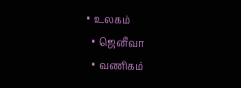• உலகம்
  • ஜெனீவா
  • வணிகம்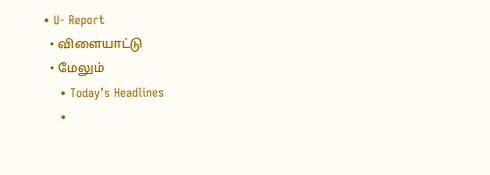• U- Report
  • விளையாட்டு
  • மேலும்
    • Today’s Headlines
    •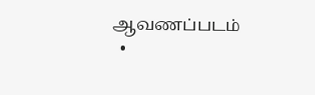ஆவணப்படம்
  •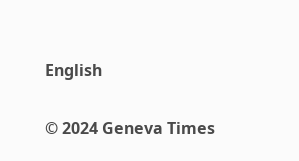English

© 2024 Geneva Times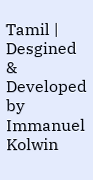Tamil | Desgined & Developed by Immanuel Kolwin